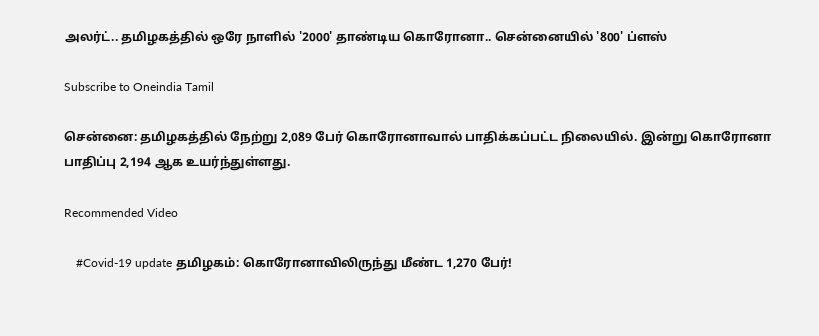அலர்ட்.. தமிழகத்தில் ஒரே நாளில் '2000' தாண்டிய கொரோனா.. சென்னையில் '800' ப்ளஸ்

Subscribe to Oneindia Tamil

சென்னை: தமிழகத்தில் நேற்று 2,089 பேர் கொரோனாவால் பாதிக்கப்பட்ட நிலையில். இன்று கொரோனா பாதிப்பு 2,194 ஆக உயர்ந்துள்ளது.

Recommended Video

    #Covid-19 update தமிழகம்: கொரோனாவிலிருந்து மீண்ட 1,270 பேர்!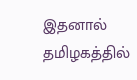இதனால் தமிழகத்தில்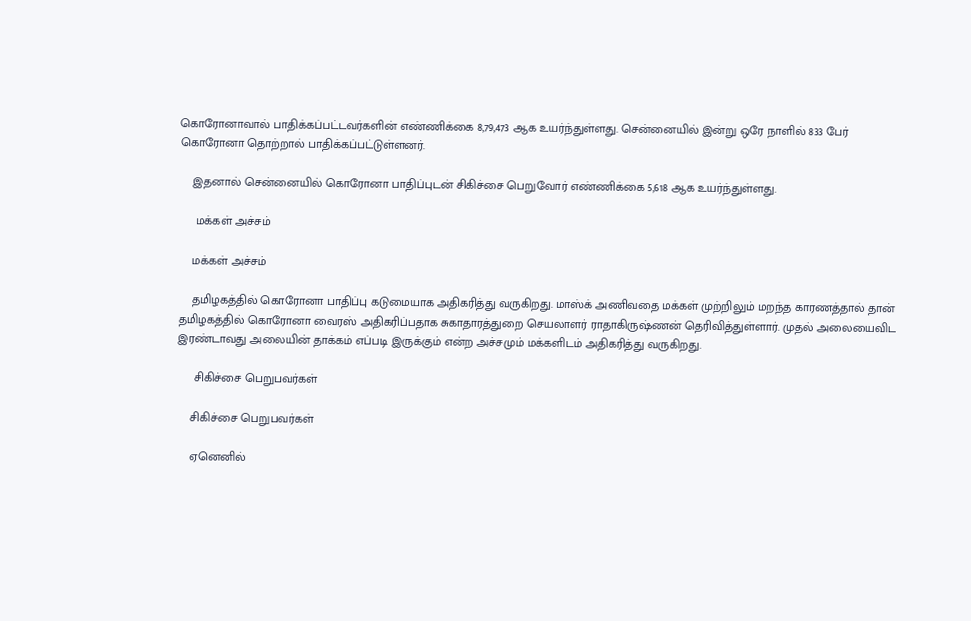கொரோனாவால் பாதிக்கப்பட்டவர்களின் எண்ணிக்கை 8,79,473 ஆக உயர்ந்துள்ளது. சென்னையில் இன்று ஒரே நாளில் 833 பேர் கொரோனா தொற்றால் பாதிக்கப்பட்டுள்ளனர்.

    இதனால் சென்னையில் கொரோனா பாதிப்புடன் சிகிச்சை பெறுவோர் எண்ணிக்கை 5,618 ஆக உயர்ந்துள்ளது.

     மக்கள் அச்சம்

    மக்கள் அச்சம்

    தமிழகத்தில் கொரோனா பாதிப்பு கடுமையாக அதிகரித்து வருகிறது. மாஸ்க் அணிவதை மக்கள் முற்றிலும் மறந்த காரணத்தால் தான் தமிழகத்தில் கொரோனா வைரஸ் அதிகரிப்பதாக சுகாதாரத்துறை செயலாளர் ராதாகிருஷ்ணன் தெரிவித்துள்ளார். முதல் அலையைவிட இரண்டாவது அலையின் தாக்கம் எப்படி இருக்கும் என்ற அச்சமும் மக்களிடம் அதிகரித்து வருகிறது.

     சிகிச்சை பெறுபவர்கள்

    சிகிச்சை பெறுபவர்கள்

    ஏனெனில்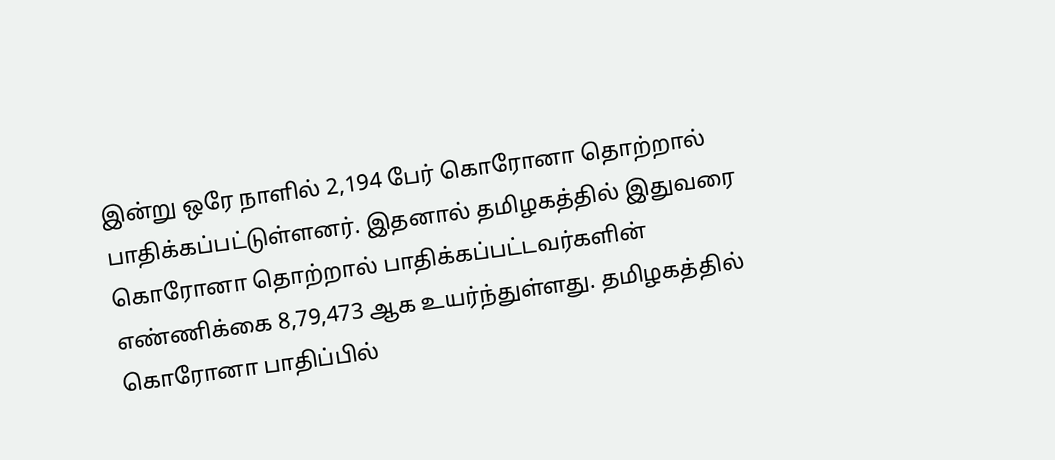இன்று ஒரே நாளில் 2,194 பேர் கொரோனா தொற்றால் பாதிக்கப்பட்டுள்ளனர். இதனால் தமிழகத்தில் இதுவரை கொரோனா தொற்றால் பாதிக்கப்பட்டவர்களின் எண்ணிக்கை 8,79,473 ஆக உயர்ந்துள்ளது. தமிழகத்தில் கொரோனா பாதிப்பில்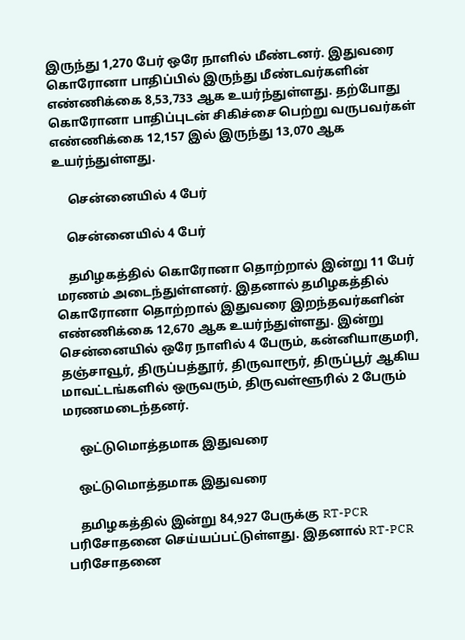இருந்து 1,270 பேர் ஒரே நாளில் மீண்டனர். இதுவரை கொரோனா பாதிப்பில் இருந்து மீண்டவர்களின் எண்ணிக்கை 8,53,733 ஆக உயர்ந்துள்ளது. தற்போது கொரோனா பாதிப்புடன் சிகிச்சை பெற்று வருபவர்கள் எண்ணிக்கை 12,157 இல் இருந்து 13,070 ஆக உயர்ந்துள்ளது.

     சென்னையில் 4 பேர்

    சென்னையில் 4 பேர்

    தமிழகத்தில் கொரோனா தொற்றால் இன்று 11 பேர் மரணம் அடைந்துள்ளனர். இதனால் தமிழகத்தில் கொரோனா தொற்றால் இதுவரை இறந்தவர்களின் எண்ணிக்கை 12,670 ஆக உயர்ந்துள்ளது. இன்று சென்னையில் ஒரே நாளில் 4 பேரும், கன்னியாகுமரி, தஞ்சாவூர், திருப்பத்தூர், திருவாரூர், திருப்பூர் ஆகிய மாவட்டங்களில் ஒருவரும், திருவள்ளூரில் 2 பேரும் மரணமடைந்தனர்.

     ஒட்டுமொத்தமாக இதுவரை

    ஒட்டுமொத்தமாக இதுவரை

    தமிழகத்தில் இன்று 84,927 பேருக்கு RT-PCR பரிசோதனை செய்யப்பட்டுள்ளது. இதனால் RT-PCR பரிசோதனை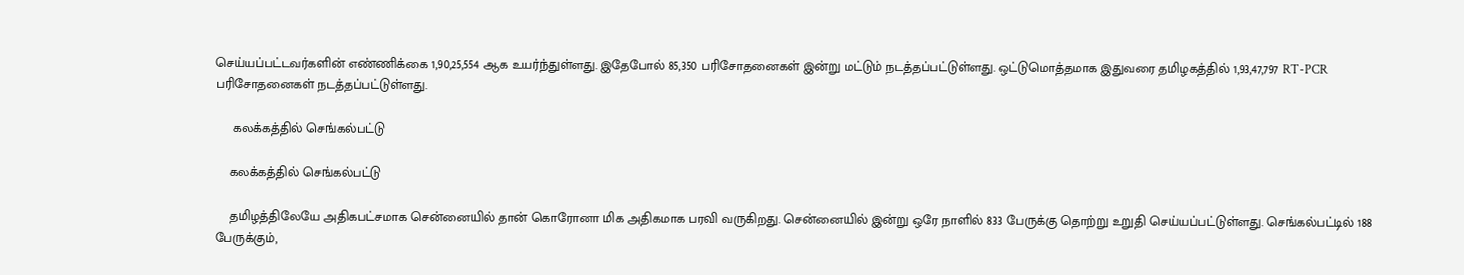செய்யப்பட்டவர்களின் எண்ணிக்கை 1,90,25,554 ஆக உயர்ந்துள்ளது. இதேபோல் 85,350 பரிசோதனைகள் இன்று மட்டும் நடத்தப்பட்டுள்ளது. ஒட்டுமொத்தமாக இதுவரை தமிழகத்தில் 1,93,47,797 RT-PCR பரிசோதனைகள் நடத்தப்பட்டுள்ளது.

     கலக்கத்தில் செங்கல்பட்டு

    கலக்கத்தில் செங்கல்பட்டு

    தமிழத்திலேயே அதிகபட்சமாக சென்னையில் தான் கொரோனா மிக அதிகமாக பரவி வருகிறது. சென்னையில் இன்று ஒரே நாளில் 833 பேருக்கு தொற்று உறுதி செய்யப்பட்டுள்ளது. செங்கல்பட்டில் 188 பேருக்கும்,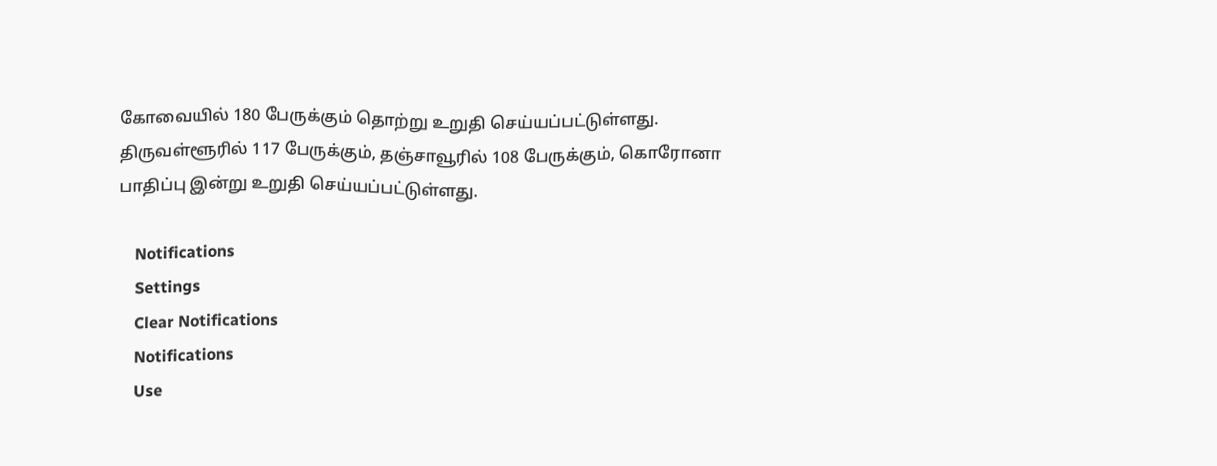கோவையில் 180 பேருக்கும் தொற்று உறுதி செய்யப்பட்டுள்ளது. திருவள்ளூரில் 117 பேருக்கும், தஞ்சாவூரில் 108 பேருக்கும், கொரோனா பாதிப்பு இன்று உறுதி செய்யப்பட்டுள்ளது.

    Notifications
    Settings
    Clear Notifications
    Notifications
    Use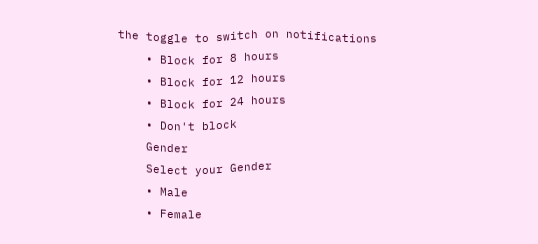the toggle to switch on notifications
    • Block for 8 hours
    • Block for 12 hours
    • Block for 24 hours
    • Don't block
    Gender
    Select your Gender
    • Male
    • Female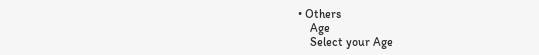• Others
    Age
    Select your Age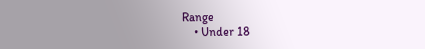Range
    • Under 18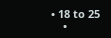• 18 to 25
    •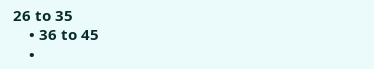26 to 35
    • 36 to 45
    •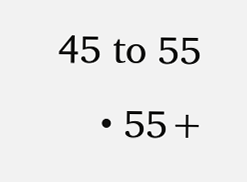45 to 55
    • 55+